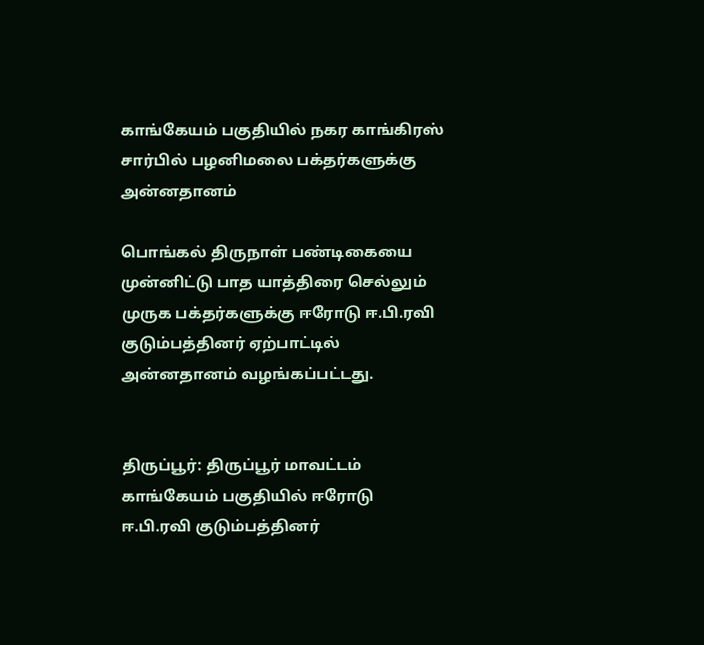காங்கேயம்‌ பகுதியில் நகர காங்கிரஸ் சார்பில் பழனிமலை பக்தர்களுக்கு அன்னதானம்

பொங்கல் திருநாள் பண்டிகையை முன்னிட்டு பாத யாத்திரை செல்லும் முருக பக்தர்களுக்கு ஈரோடு ஈ.பி.ரவி குடும்பத்தினர் ஏற்பாட்டில் அன்னதானம் வழங்கப்பட்டது.


திருப்பூர்: திருப்பூர் மாவட்டம் காங்கேயம் பகுதியில் ஈரோடு ஈ.பி.ரவி குடும்பத்தினர்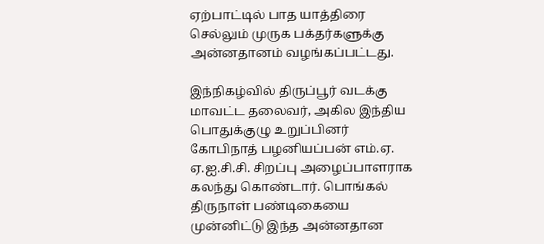ஏற்பாட்டில் பாத யாத்திரை செல்லும் முருக பக்தர்களுக்கு அன்னதானம் வழங்கப்பட்டது.

இந்நிகழ்வில் திருப்பூர் வடக்கு மாவட்ட தலைவர், அகில இந்திய பொதுக்குழு உறுப்பினர் கோபிநாத் பழனியப்பன் எம்.ஏ. ஏ.ஐ.சி‌‌.சி. சிறப்பு அழைப்பாளராக கலந்து கொண்டார். பொங்கல் திருநாள் பண்டிகையை முன்னிட்டு இந்த அன்னதான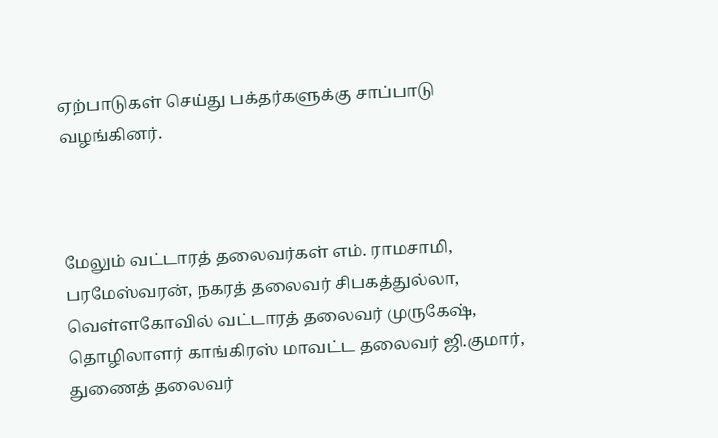ஏற்பாடுகள் செய்து பக்தர்களுக்கு சாப்பாடு வழங்கினர்.



மேலும் வட்டாரத் தலைவர்கள் எம். ராமசாமி, பரமேஸ்வரன், நகரத் தலைவர் சிபகத்துல்லா, வெள்ளகோவில் வட்டாரத் தலைவர் முருகேஷ், தொழிலாளர் காங்கிரஸ் மாவட்ட தலைவர் ஜி.குமார், துணைத் தலைவர்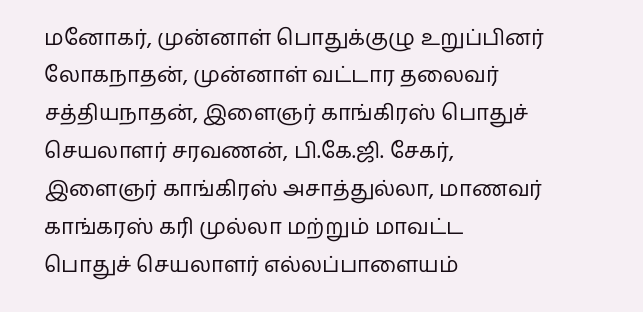மனோகர், முன்னாள் பொதுக்குழு உறுப்பினர் லோகநாதன், முன்னாள் வட்டார தலைவர் சத்தியநாதன், இளைஞர் காங்கிரஸ் பொதுச் செயலாளர் சரவணன், பி.கே.ஜி. சேகர், இளைஞர் காங்கிரஸ் அசாத்துல்லா, மாணவர் காங்கரஸ் கரி முல்லா மற்றும் மாவட்ட பொதுச் செயலாளர் எல்லப்பாளையம்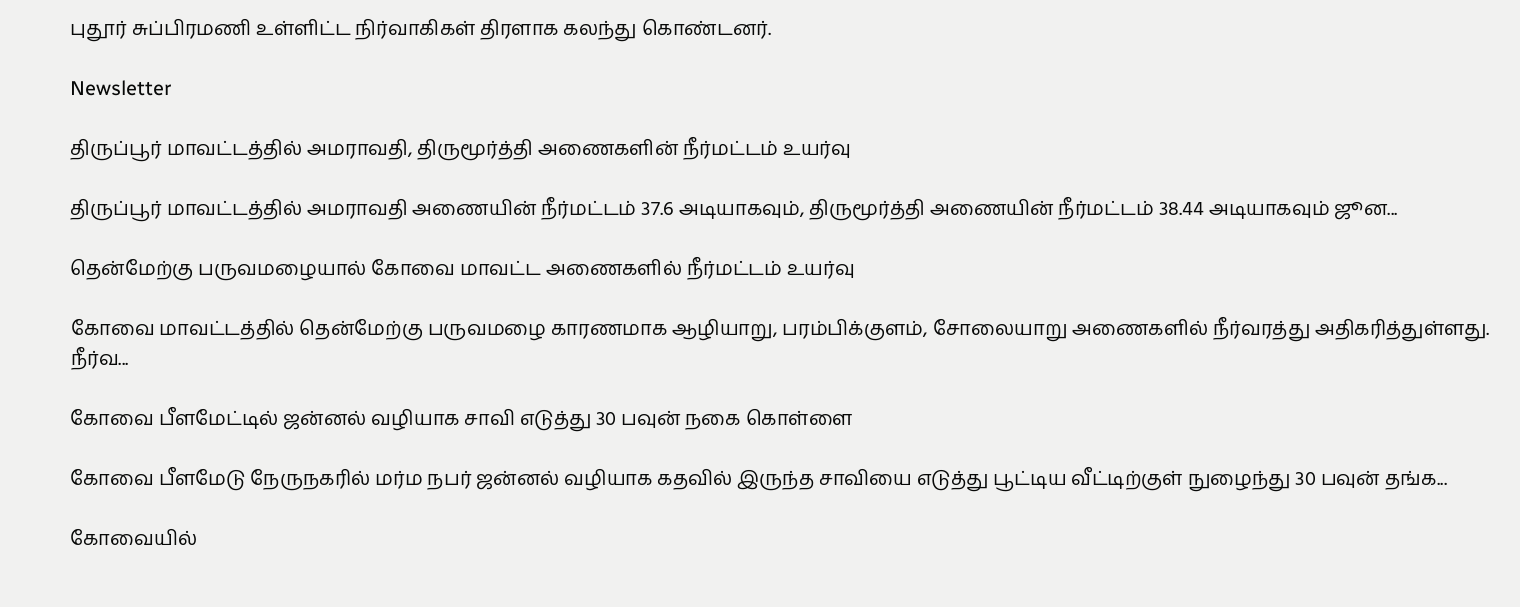புதூர் சுப்பிரமணி உள்ளிட்ட நிர்வாகிகள் திரளாக கலந்து கொண்டனர்.

Newsletter

திருப்பூர் மாவட்டத்தில் அமராவதி, திருமூர்த்தி அணைகளின் நீர்மட்டம் உயர்வு

திருப்பூர் மாவட்டத்தில் அமராவதி அணையின் நீர்மட்டம் 37.6 அடியாகவும், திருமூர்த்தி அணையின் நீர்மட்டம் 38.44 அடியாகவும் ஜூன...

தென்மேற்கு பருவமழையால் கோவை மாவட்ட அணைகளில் நீர்மட்டம் உயர்வு

கோவை மாவட்டத்தில் தென்மேற்கு பருவமழை காரணமாக ஆழியாறு, பரம்பிக்குளம், சோலையாறு அணைகளில் நீர்வரத்து அதிகரித்துள்ளது. நீர்வ...

கோவை பீளமேட்டில் ஜன்னல் வழியாக சாவி எடுத்து 30 பவுன் நகை கொள்ளை

கோவை பீளமேடு நேருநகரில் மர்ம நபர் ஜன்னல் வழியாக கதவில் இருந்த சாவியை எடுத்து பூட்டிய வீட்டிற்குள் நுழைந்து 30 பவுன் தங்க...

கோவையில்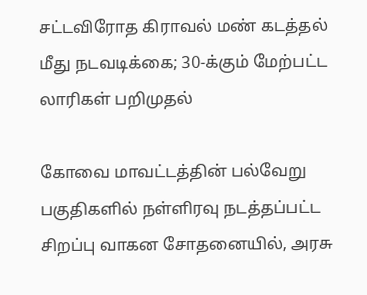சட்டவிரோத கிராவல் மண் கடத்தல் மீது நடவடிக்கை; 30-க்கும் மேற்பட்ட லாரிகள் பறிமுதல்

கோவை மாவட்டத்தின் பல்வேறு பகுதிகளில் நள்ளிரவு நடத்தப்பட்ட சிறப்பு வாகன சோதனையில், அரசு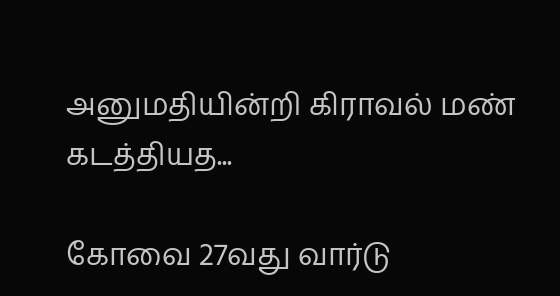அனுமதியின்றி கிராவல் மண் கடத்தியத...

கோவை 27வது வார்டு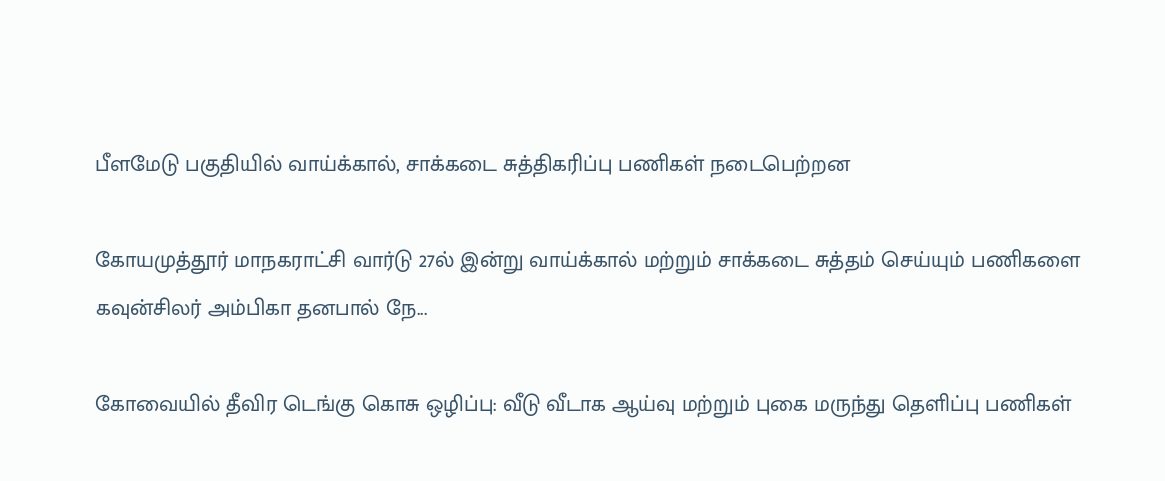பீளமேடு பகுதியில் வாய்க்கால், சாக்கடை சுத்திகரிப்பு பணிகள் நடைபெற்றன

கோயமுத்தூர் மாநகராட்சி வார்டு 27ல் இன்று வாய்க்கால் மற்றும் சாக்கடை சுத்தம் செய்யும் பணிகளை கவுன்சிலர் அம்பிகா தனபால் நே...

கோவையில் தீவிர டெங்கு கொசு ஒழிப்பு: வீடு வீடாக ஆய்வு மற்றும் புகை மருந்து தெளிப்பு பணிகள்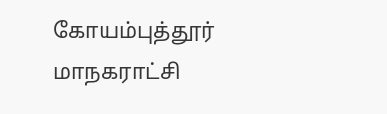கோயம்புத்தூர் மாநகராட்சி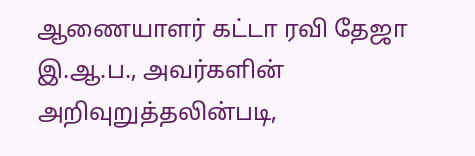ஆணையாளர் கட்டா ரவி தேஜா இ.ஆ.ப., அவர்களின் அறிவுறுத்தலின்படி,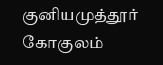குனியமுத்தூர் கோகுலம்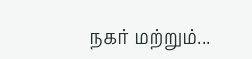நகர் மற்றும்...